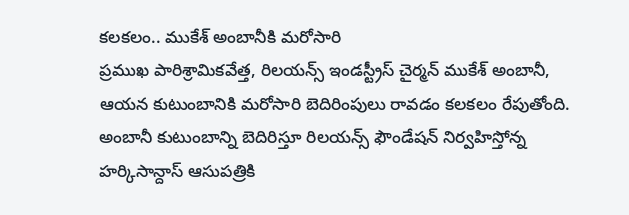కలకలం.. ముకేశ్ అంబానీకి మరోసారి
ప్రముఖ పారిశ్రామికవేత్త, రిలయన్స్ ఇండస్ట్రీస్ చైర్మన్ ముకేశ్ అంబానీ, ఆయన కుటుంబానికి మరోసారి బెదిరింపులు రావడం కలకలం రేపుతోంది. అంబానీ కుటుంబాన్ని బెదిరిస్తూ రిలయన్స్ ఫౌండేషన్ నిర్వహిస్తోన్న హర్కిసాన్దాస్ ఆసుపత్రికి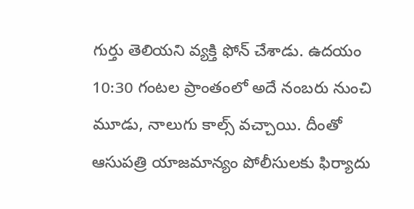గుర్తు తెలియని వ్యక్తి ఫోన్ చేశాడు. ఉదయం 10:30 గంటల ప్రాంతంలో అదే నంబరు నుంచి మూడు, నాలుగు కాల్స్ వచ్చాయి. దీంతో ఆసుపత్రి యాజమాన్యం పోలీసులకు ఫిర్యాదు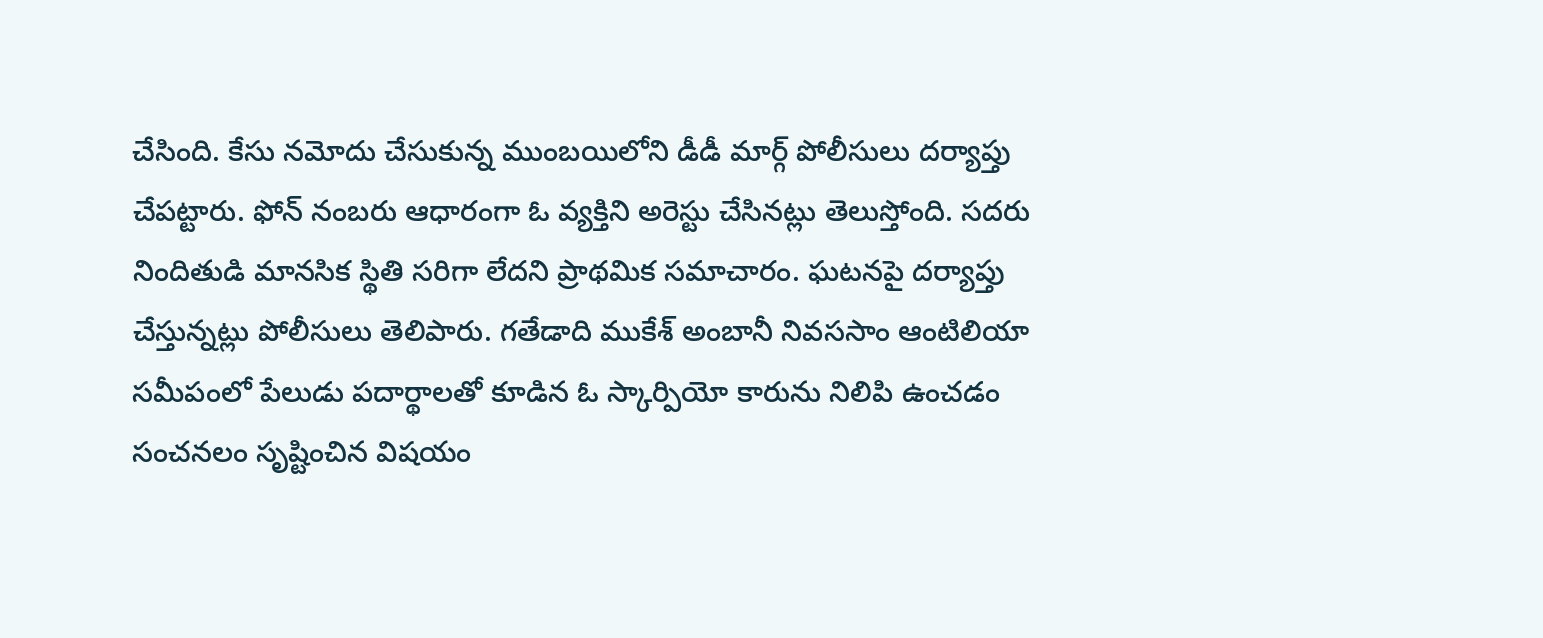చేసింది. కేసు నమోదు చేసుకున్న ముంబయిలోని డీడీ మార్గ్ పోలీసులు దర్యాప్తు చేపట్టారు. ఫోన్ నంబరు ఆధారంగా ఓ వ్యక్తిని అరెస్టు చేసినట్లు తెలుస్తోంది. సదరు నిందితుడి మానసిక స్థితి సరిగా లేదని ప్రాథమిక సమాచారం. ఘటనపై దర్యాప్తు చేస్తున్నట్లు పోలీసులు తెలిపారు. గతేడాది ముకేశ్ అంబానీ నివససాం ఆంటిలియా సమీపంలో పేలుడు పదార్థాలతో కూడిన ఓ స్కార్పియో కారును నిలిపి ఉంచడం సంచనలం సృష్టించిన విషయం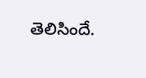తెలిసిందే.